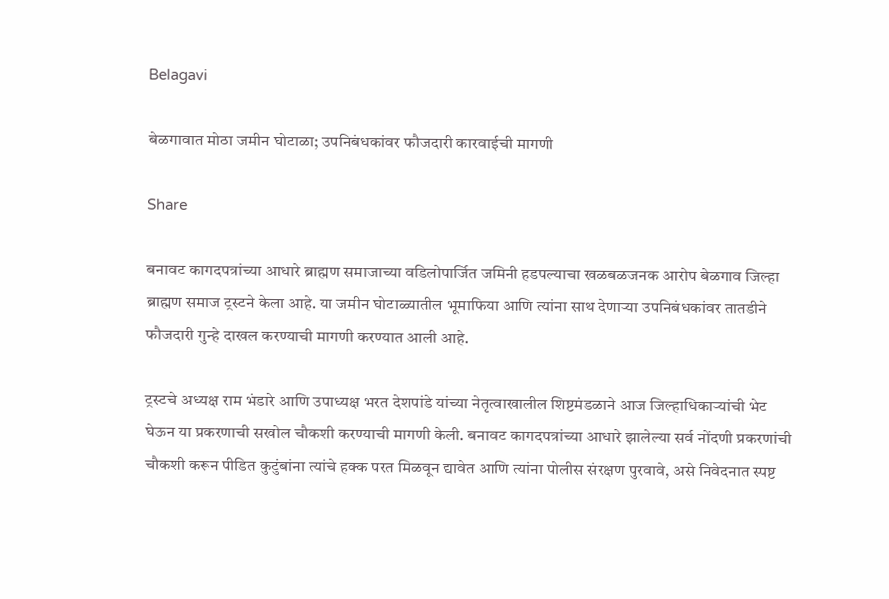Belagavi

बेळगावात मोठा जमीन घोटाळा; उपनिबंधकांवर फौजदारी कारवाईची मागणी

Share

बनावट कागदपत्रांच्या आधारे ब्राह्मण समाजाच्या वडिलोपार्जित जमिनी हडपल्याचा खळबळजनक आरोप बेळगाव जिल्हा ब्राह्मण समाज ट्रस्टने केला आहे. या जमीन घोटाळ्यातील भूमाफिया आणि त्यांना साथ देणाऱ्या उपनिबंधकांवर तातडीने फौजदारी गुन्हे दाखल करण्याची मागणी करण्यात आली आहे.

ट्रस्टचे अध्यक्ष राम भंडारे आणि उपाध्यक्ष भरत देशपांडे यांच्या नेतृत्वाखालील शिष्टमंडळाने आज जिल्हाधिकाऱ्यांची भेट घेऊन या प्रकरणाची सखोल चौकशी करण्याची मागणी केली. बनावट कागदपत्रांच्या आधारे झालेल्या सर्व नोंदणी प्रकरणांची चौकशी करून पीडित कुटुंबांना त्यांचे हक्क परत मिळवून द्यावेत आणि त्यांना पोलीस संरक्षण पुरवावे, असे निवेदनात स्पष्ट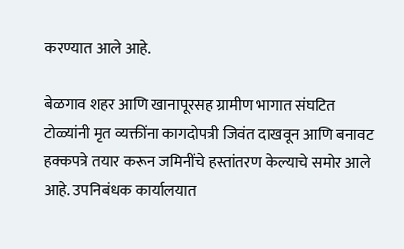करण्यात आले आहे.

बेळगाव शहर आणि खानापूरसह ग्रामीण भागात संघटित टोळ्यांनी मृत व्यक्तींना कागदोपत्री जिवंत दाखवून आणि बनावट हक्कपत्रे तयार करून जमिनींचे हस्तांतरण केल्याचे समोर आले आहे. उपनिबंधक कार्यालयात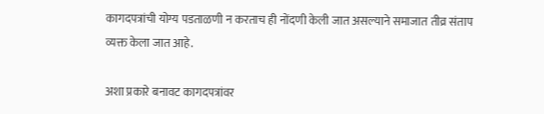कागदपत्रांची योग्य पडताळणी न करताच ही नोंदणी केली जात असल्याने समाजात तीव्र संताप व्यक्त केला जात आहे.

अशा प्रकारे बनावट कागदपत्रांवर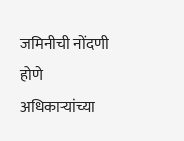जमिनीची नोंदणी होणे अधिकाऱ्यांच्या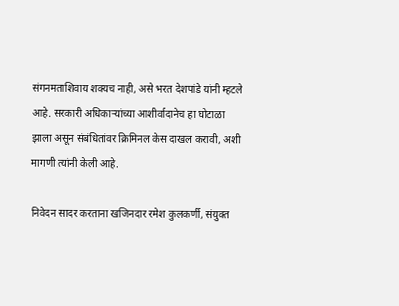संगनमताशिवाय शक्यच नाही, असे भरत देशपांडे यांनी म्हटले आहे. सरकारी अधिकाऱ्यांच्या आशीर्वादानेच हा घोटाळा झाला असून संबंधितांवर क्रिमिनल केस दाखल करावी, अशी मागणी त्यांनी केली आहे.

निवेदन सादर करताना खजिनदार रमेश कुलकर्णी, संयुक्त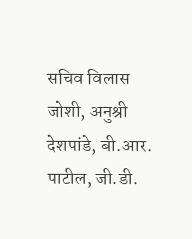सचिव विलास जोशी, अनुश्री देशपांडे, बी.आर. पाटील, जी.डी.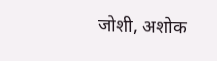जोशी, अशोक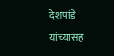देशपांडे यांच्यासह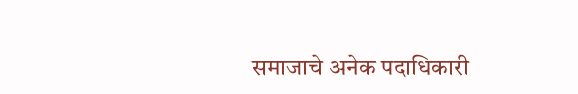समाजाचे अनेक पदाधिकारी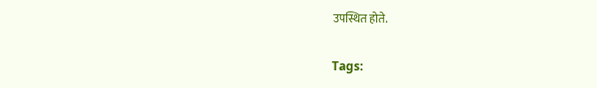उपस्थित होते.

Tags: